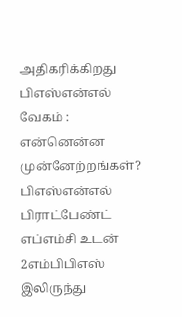அதிகரிக்கிறது பிஎஸ்என்எல் வேகம் : என்னென்ன முன்னேற்றங்கள்?
பிஎஸ்என்எல் பிராட்பேண்ட் எப்எம்சி உடன் 2எம்பிபிஎஸ் இலிருந்து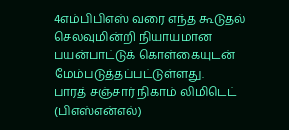4எம்பிபிஎஸ் வரை எந்த கூடுதல் செலவுமின்றி நியாயமான பயன்பாட்டுக் கொள்கையுடன் மேம்படுத்தப்பட்டுள்ளது.
பாரத் சஞ்சார் நிகாம் லிமிடெட் (பிஎஸ்என்எல்)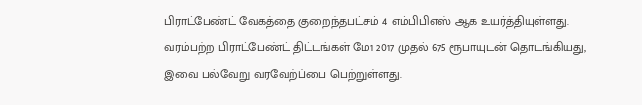பிராட்பேண்ட் வேகத்தை குறைந்தபட்சம் 4 எம்பிபிஎஸ் ஆக உயர்த்தியுள்ளது. வரம்பற்ற பிராட்பேண்ட் திட்டங்கள் மே1 2017 முதல் 675 ரூபாயுடன் தொடங்கியது, இவை பல்வேறு வரவேற்ப்பை பெற்றுள்ளது.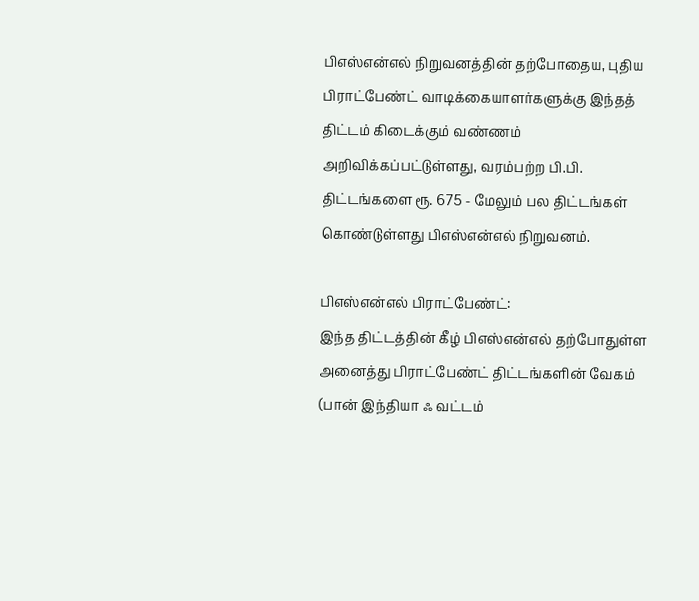பிஎஸ்என்எல் நிறுவனத்தின் தற்போதைய, புதிய பிராட்பேண்ட் வாடிக்கையாளர்களுக்கு இந்தத் திட்டம் கிடைக்கும் வண்ணம் அறிவிக்கப்பட்டுள்ளது, வரம்பற்ற பி.பி. திட்டங்களை ரூ. 675 - மேலும் பல திட்டங்கள் கொண்டுள்ளது பிஎஸ்என்எல் நிறுவனம்.

பிஎஸ்என்எல் பிராட்பேண்ட்:
இந்த திட்டத்தின் கீழ் பிஎஸ்என்எல் தற்போதுள்ள அனைத்து பிராட்பேண்ட் திட்டங்களின் வேகம் (பான் இந்தியா ஃ வட்டம்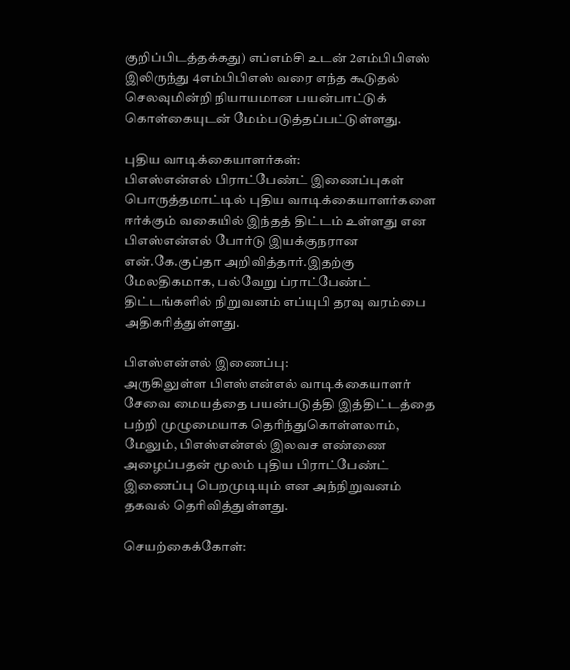குறிப்பிடத்தக்கது) எப்எம்சி உடன் 2எம்பிபிஎஸ் இலிருந்து 4எம்பிபிஎஸ் வரை எந்த கூடுதல் செலவுமின்றி நியாயமான பயன்பாட்டுக் கொள்கையுடன் மேம்படுத்தப்பட்டுள்ளது.

புதிய வாடிக்கையாளர்கள்:
பிஎஸ்என்எல் பிராட்பேண்ட் இணைப்புகள் பொருத்தமாட்டில் புதிய வாடிக்கையாளர்களை ஈர்க்கும் வகையில் இந்தத் திட்டம் உள்ளது என பிஎஸ்என்எல் போர்டு இயக்குநரான என்.கே.குப்தா அறிவித்தார்.இதற்கு மேலதிகமாக, பல்வேறு ப்ராட்பேண்ட் திட்டங்களில் நிறுவனம் எப்யுபி தரவு வரம்பை அதிகரித்துள்ளது.

பிஎஸ்என்எல் இணைப்பு:
அருகிலுள்ள பிஎஸ்என்எல் வாடிக்கையாளர் சேவை மையத்தை பயன்படுத்தி இத்திட்டத்தை பற்றி முழுமையாக தெரிந்துகொள்ளலாம், மேலும், பிஎஸ்என்எல் இலவச எண்ணை அழைப்பதன் மூலம் புதிய பிராட்பேண்ட் இணைப்பு பெறமுடியும் என அந்நிறுவனம் தகவல் தெரிவித்துள்ளது.

செயற்கைக்கோள்: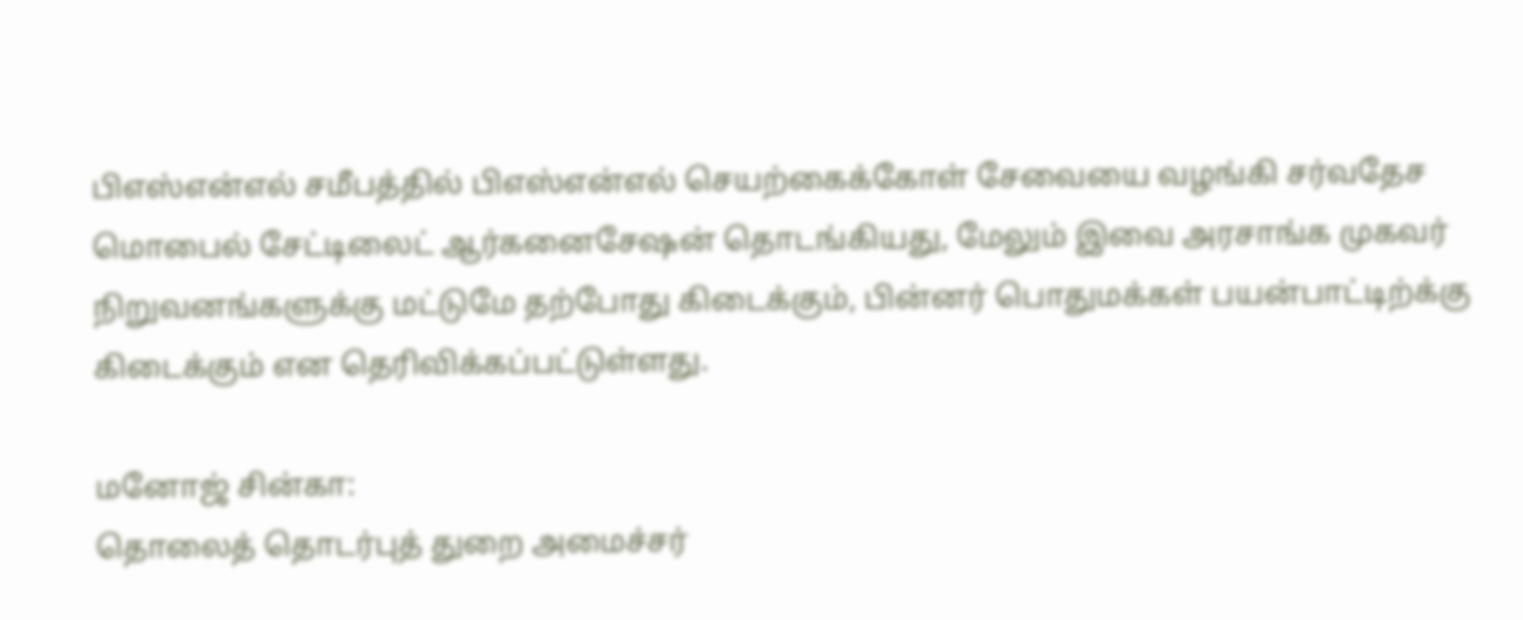பிஎஸ்என்எல் சமீபத்தில் பிஎஸ்என்எல் செயற்கைக்கோள் சேவையை வழங்கி சர்வதேச மொபைல் சேட்டிலைட் ஆர்கனைசேஷன் தொடங்கியது, மேலும் இவை அரசாங்க முகவர் நிறுவனங்களுக்கு மட்டுமே தற்போது கிடைக்கும், பின்னர் பொதுமக்கள் பயன்பாட்டிற்க்கு கிடைக்கும் என தெரிவிக்கப்பட்டுள்ளது.

மனோஜ் சின்கா:
தொலைத் தொடர்புத் துறை அமைச்சர்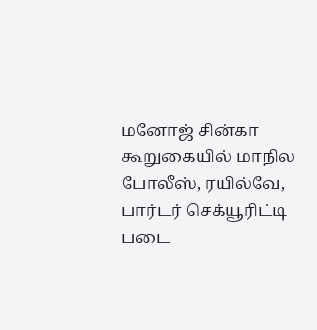மனோஜ் சின்கா கூறுகையில் மாநில போலீஸ், ரயில்வே, பார்டர் செக்யூரிட்டி படை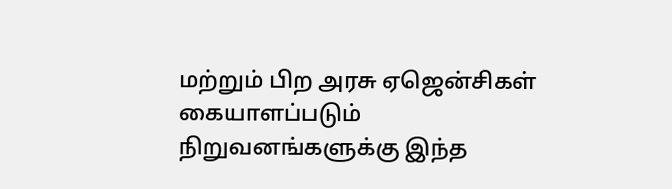மற்றும் பிற அரசு ஏஜென்சிகள் கையாளப்படும் நிறுவனங்களுக்கு இந்த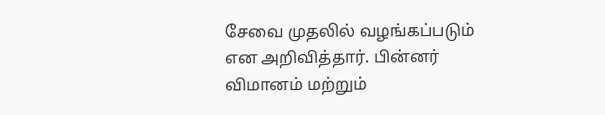சேவை முதலில் வழங்கப்படும் என அறிவித்தார். பின்னர் விமானம் மற்றும்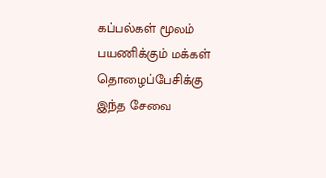கப்பல்கள் மூலம் பயணிக்கும் மக்கள் தொழைப்பேசிக்கு இந்த சேவை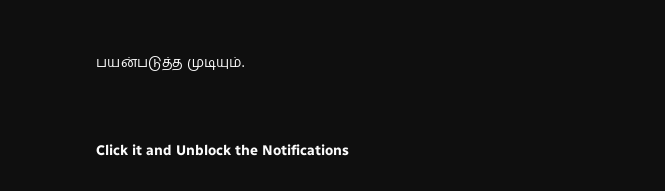பயன்படுத்த முடியும்.


Click it and Unblock the Notifications